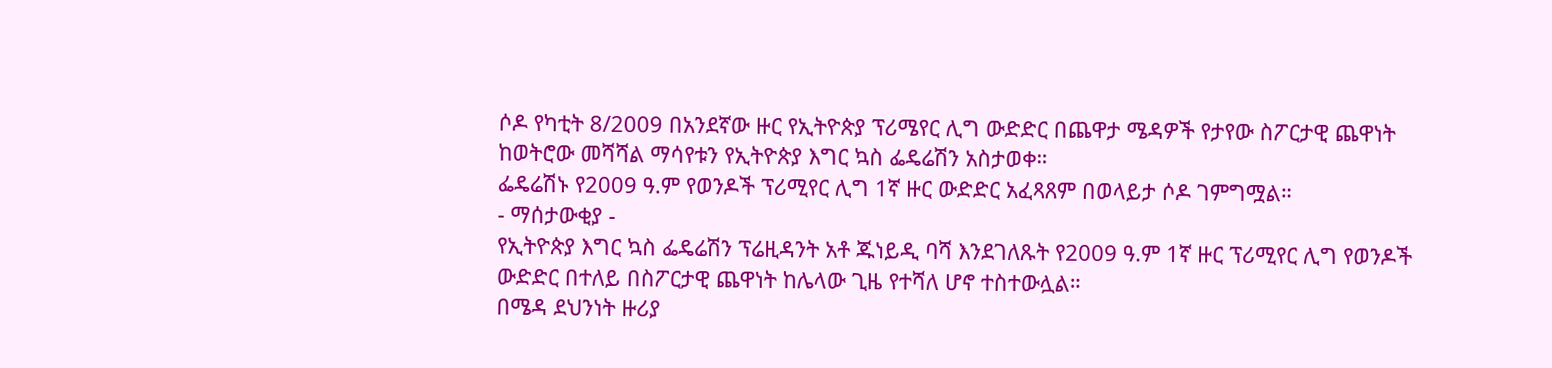ሶዶ የካቲት 8/2009 በአንደኛው ዙር የኢትዮጵያ ፕሪሜየር ሊግ ውድድር በጨዋታ ሜዳዎች የታየው ስፖርታዊ ጨዋነት ከወትሮው መሻሻል ማሳየቱን የኢትዮጵያ እግር ኳስ ፌዴሬሽን አስታወቀ።
ፌዴሬሽኑ የ2009 ዓ.ም የወንዶች ፕሪሚየር ሊግ 1ኛ ዙር ውድድር አፈጻጸም በወላይታ ሶዶ ገምግሟል።
- ማሰታውቂያ -
የኢትዮጵያ እግር ኳስ ፌዴሬሽን ፕሬዚዳንት አቶ ጁነይዲ ባሻ እንደገለጹት የ2009 ዓ.ም 1ኛ ዙር ፕሪሚየር ሊግ የወንዶች ውድድር በተለይ በስፖርታዊ ጨዋነት ከሌላው ጊዜ የተሻለ ሆኖ ተስተውሏል።
በሜዳ ደህንነት ዙሪያ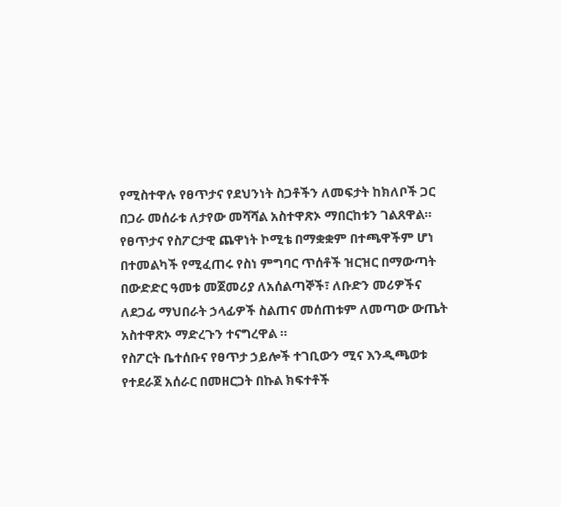የሚስተዋሉ የፀጥታና የደህንነት ስጋቶችን ለመፍታት ከክለቦች ጋር በጋራ መሰራቱ ለታየው መሻሻል አስተዋጽኦ ማበርከቱን ገልጸዋል።
የፀጥታና የስፖርታዊ ጨዋነት ኮሚቴ በማቋቋም በተጫዋችም ሆነ በተመልካች የሚፈጠሩ የስነ ምግባር ጥሰቶች ዝርዝር በማውጣት በውድድር ዓመቱ መጀመሪያ ለአሰልጣኞች፣ ለቡድን መሪዎችና ለደጋፊ ማህበራት ኃላፊዎች ስልጠና መሰጠቱም ለመጣው ውጤት አስተዋጽኦ ማድረጉን ተናግረዋል ።
የስፖርት ቤተሰቡና የፀጥታ ኃይሎች ተገቢውን ሚና እንዲጫወቱ የተደራጀ አሰራር በመዘርጋት በኩል ክፍተቶች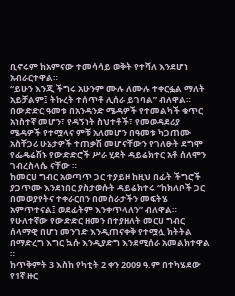ቢኖሩም ከአምናው ተመሳሳይ ወቅት የተሻለ እንደሆነ አብራርተዋል።
“ይሁን እንጂ ችግሩ አሁንም ሙሉ ለሙሉ ተቀርፏል ማለት አይቻልም፤ ትኩረት ተሰጥቶ ሊሰራ ይገባል” ብለዋል።
በውድድር ዓመቱ በአንዳንድ ሜዳዎች የተመልካች ቁጥር አነስተኛ መሆን፣ የዳኝነት ስህተቶች፣ የመወዳደሪያ ሜዳዎች የተሟላና ምቹ አለመሆን በዓመቱ ካጋጠሙ አስቸጋሪ ሁኔታዎች ተጠቃሽ መሆናቸውን የገለፁት ደግሞ የፌዴሬሽኑ የውድድሮች ሥራ ሂደት ዳይሬክተር አቶ ሰለሞን ገብረስላሴ ናቸው ።
ከመርሀ ግብር አወጣጥ ጋር ተያይዞ ከዚህ በፊት ችግሮች ያጋጥሙ እንደነበር ያስታወሱት ዳይሬክተሩ “ከክለቦች ጋር በመወያየትና ተቀራርበን በመስራታችን መፍትሄ አምጥተናል፤ ወደፊትም እንቀጥላለን” ብለዋል።
የሁለተኛው የውድድር ዘመን በተያዘለት መርሀ ግብር ሰላማዊ በሆነ መንገድ እንዲጠናቀቅ የተሟሏ ክትትል በማድረግ እግር ኳሱ እንዲያድግ እንደሚሰራ አመልክተዋል ።
ከጥቅምት 3 እስከ የካቲት 2 ቀን 2009 ዓ.ም በተካሄደው የ1ኛ ዙር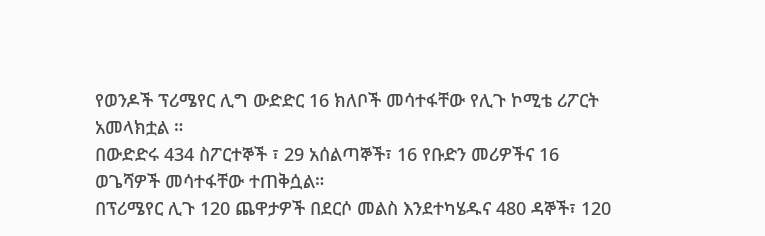የወንዶች ፕሪሜየር ሊግ ውድድር 16 ክለቦች መሳተፋቸው የሊጉ ኮሚቴ ሪፖርት አመላክቷል ።
በውድድሩ 434 ስፖርተኞች ፣ 29 አሰልጣኞች፣ 16 የቡድን መሪዎችና 16 ወጌሻዎች መሳተፋቸው ተጠቅሷል።
በፕሪሜየር ሊጉ 120 ጨዋታዎች በደርሶ መልስ እንደተካሄዱና 480 ዳኞች፣ 120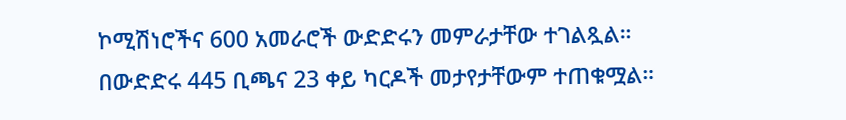ኮሚሽነሮችና 600 አመራሮች ውድድሩን መምራታቸው ተገልጿል።
በውድድሩ 445 ቢጫና 23 ቀይ ካርዶች መታየታቸውም ተጠቁሟል።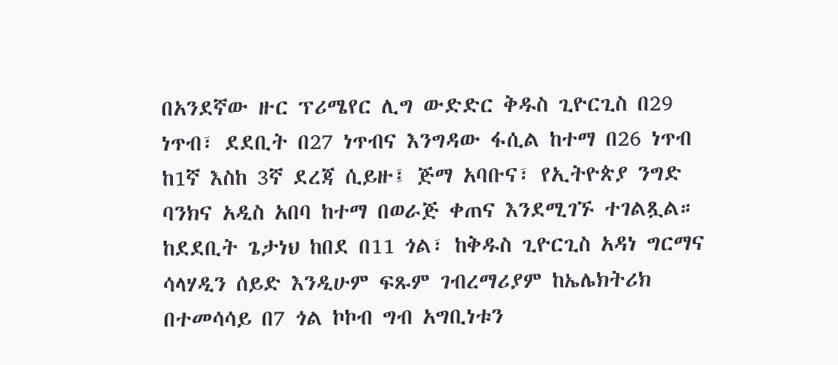በአንደኛው ዙር ፕሪሜየር ሊግ ውድድር ቅዱስ ጊዮርጊስ በ29 ነጥብ፣ ደደቢት በ27 ነጥብና እንግዳው ፋሲል ከተማ በ26 ነጥብ ከ1ኛ እስከ 3ኛ ደረጃ ሲይዙ፤ ጅማ አባቡና፣ የኢትዮጵያ ንግድ ባንክና አዲስ አበባ ከተማ በወራጅ ቀጠና እንደሚገኙ ተገልጿል።
ከደደቢት ጌታነህ ከበደ በ11 ጎል፣ ከቅዱስ ጊዮርጊስ አዳነ ግርማና ሳላሃዲን ሰይድ እንዲሁም ፍጹም ገብረማሪያም ከኤሌክትሪክ በተመሳሳይ በ7 ጎል ኮኮብ ግብ አግቢነቱን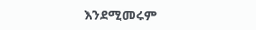እንደሚመሩም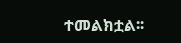ተመልክቷል፡፡